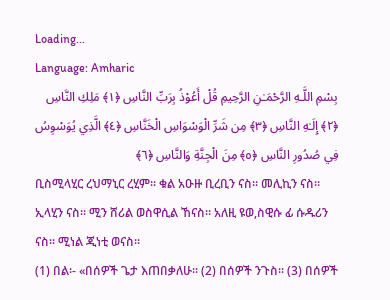Loading...
Language: Amharic
بِسْمِ اللَّـهِ الرَّحْمَـٰنِ الرَّحِيمِ قُلْ أَعُوْذُ بِرَبِّ النَّاسِ ﴿١﴾ مَلِكِ النَّاسِ ﴿٢﴾ إِلَـٰهِ النَّاسِ ﴿٣﴾ مِن شَرِّ الْوَسْوَاسِ الْخَنَّاسِ ﴿٤﴾ الَّذِي يُوَسْوِسُ فِي صُدُورِ النَّاسِ ﴿٥﴾ مِنَ الْجِنَّةِ وَالنَّاسِ ﴿٦﴾
ቢስሚላሂር ረህማኒር ረሂም። ቁል አዑዙ ቢረቢን ናስ። መሊኪን ናስ። ኢላሂን ናስ። ሚን ሸሪል ወስዋሲል ኸናስ። አለዚ ዩወ,ስዊሱ ፊ ሱዱሪን ናስ። ሚነል ጂነቲ ወናስ።
(1) በል፡- «በሰዎች ጌታ እጠበቃለሁ። (2) በሰዎች ንጉስ። (3) በሰዎች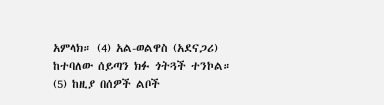አምላክ። (4) አል-ወልዋስ (አደናጋሪ) ከተባለው ሰይጣን ክፉ ጎትጓች ተንኮል። (5) ከዚያ በሰዎች ልቦች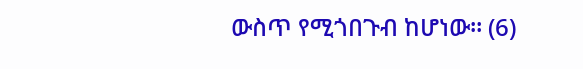ውስጥ የሚጎበጉብ ከሆነው። (6)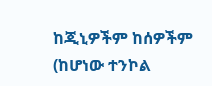ከጂኒዎችም ከሰዎችም (ከሆነው ተንኮል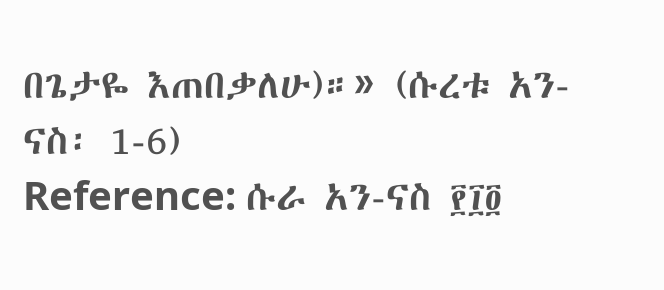በጌታዬ እጠበቃለሁ)።» (ሱረቱ አን-ናስ፡ 1-6)
Reference: ሱራ አን-ናስ ፻፲፬